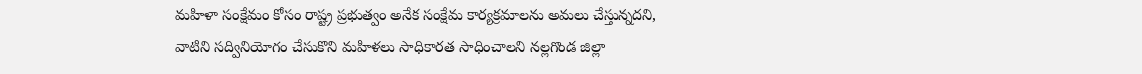మహిళా సంక్షేమం కోసం రాష్ట్ర ప్రభుత్వం అనేక సంక్షేమ కార్యక్రమాలను అమలు చేస్తున్నదని, వాటిని సద్వినియోగం చేసుకొని మహిళలు సాధికారత సాధించాలని నల్లగొండ జిల్లా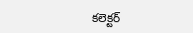కలెక్టర్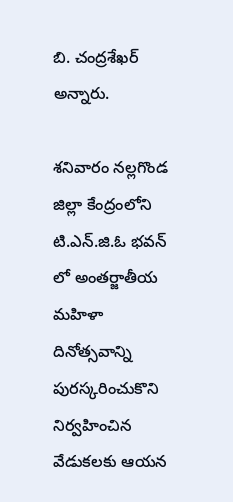బి. చంద్రశేఖర్ అన్నారు.

శనివారం నల్లగొండ జిల్లా కేంద్రంలోని టి.ఎన్.జి.ఓ భవన్ లో అంతర్జాతీయ మహిళా దినోత్సవాన్ని పురస్కరించుకొని నిర్వహించిన వేడుకలకు ఆయన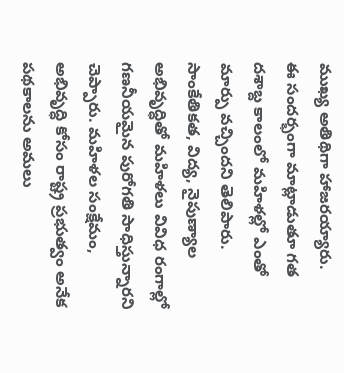ముఖ్య అతిథిగా హాజరయ్యారు.
ఈ సందర్భంగా మాట్లాడుతూ గత దశాబ్ద కాలంలో మహిళల్లో ఎంతో మార్పు వచ్చిందని తెలిపారు. సాంకేతికత, విద్య, నైపుణ్యాల అభివృద్ధితో మహిళలు వివిధ రంగాల్లో గణనీయమైన పురోగతి సాధిస్తున్నారని చెప్పారు. మహిళల సంక్షేమం, అభివృద్ధి కోసం రాష్ట్ర ప్రభుత్వం అనేక పథకాలను అమలు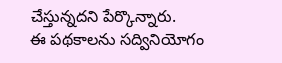చేస్తున్నదని పేర్కొన్నారు.
ఈ పథకాలను సద్వినియోగం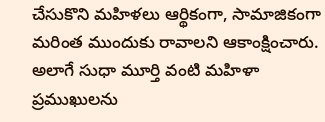చేసుకొని మహిళలు ఆర్థికంగా, సామాజికంగా మరింత ముందుకు రావాలని ఆకాంక్షించారు. అలాగే సుధా మూర్తి వంటి మహిళా ప్రముఖులను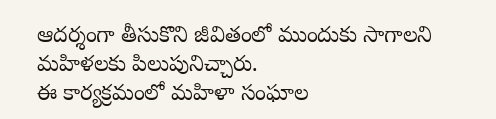ఆదర్శంగా తీసుకొని జీవితంలో ముందుకు సాగాలని మహిళలకు పిలుపునిచ్చారు.
ఈ కార్యక్రమంలో మహిళా సంఘాల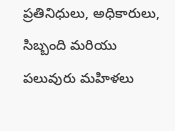ప్రతినిధులు, అధికారులు, సిబ్బంది మరియు పలువురు మహిళలు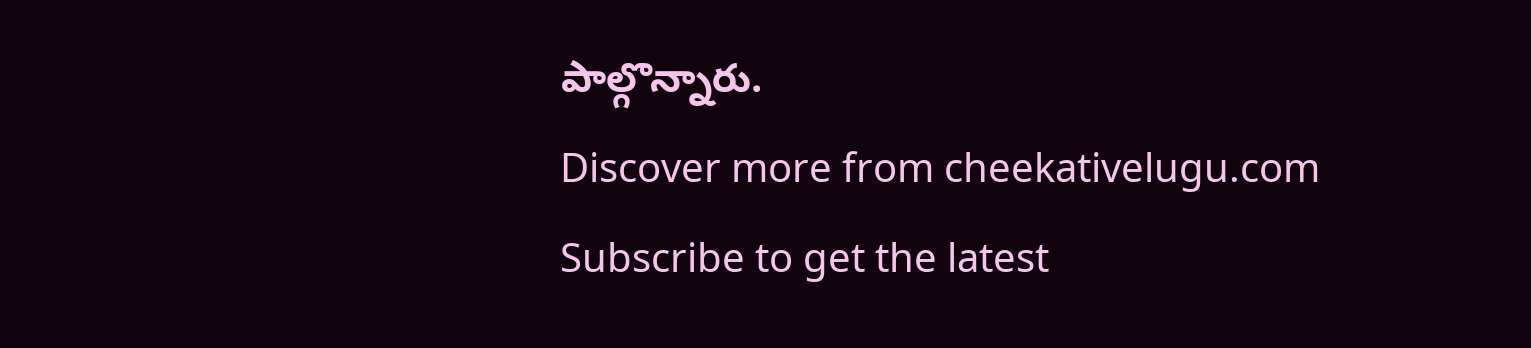పాల్గొన్నారు.
Discover more from cheekativelugu.com
Subscribe to get the latest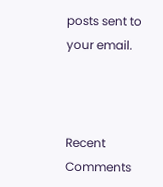posts sent to your email.



Recent Comments